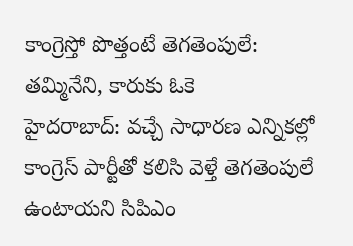కాంగ్రెస్తో పొత్తంటే తెగతెంపులే: తమ్మినేని, కారుకు ఓకె
హైదరాబాద్: వచ్చే సాధారణ ఎన్నికల్లో కాంగ్రెస్ పార్టీతో కలిసి వెళ్తే తెగతెంపులే ఉంటాయని సిపిఎం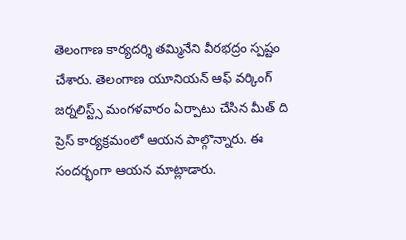తెలంగాణ కార్యదర్శి తమ్మినేని వీరభద్రం స్పష్టం చేశారు. తెలంగాణ యూనియన్ ఆఫ్ వర్కింగ్ జర్నలిస్ట్స్ మంగళవారం ఏర్పాటు చేసిన మీత్ ది ప్రెస్ కార్యక్రమంలో ఆయన పాల్గొన్నారు. ఈ సందర్భంగా ఆయన మాట్లాడారు.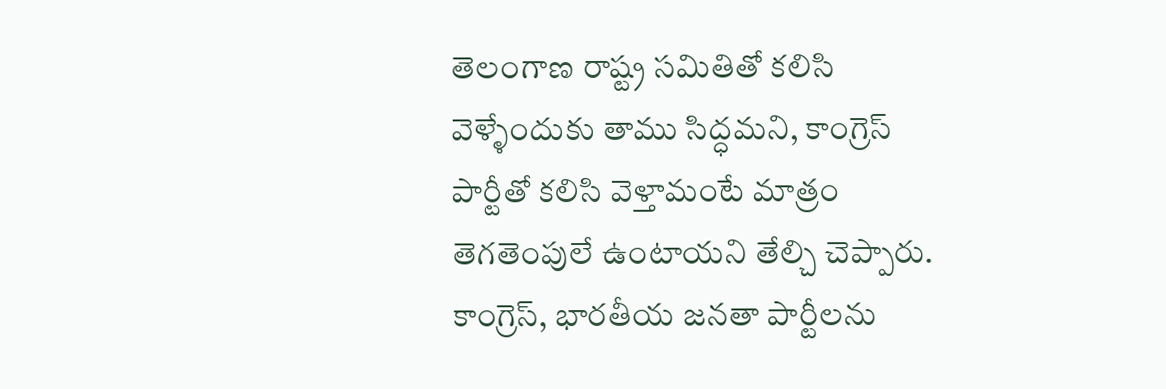తెలంగాణ రాష్ట్ర సమితితో కలిసి వెళ్ళేందుకు తాము సిద్ధమని, కాంగ్రెస్ పార్టీతో కలిసి వెళ్తామంటే మాత్రం తెగతెంపులే ఉంటాయని తేల్చి చెప్పారు. కాంగ్రెస్, భారతీయ జనతా పార్టీలను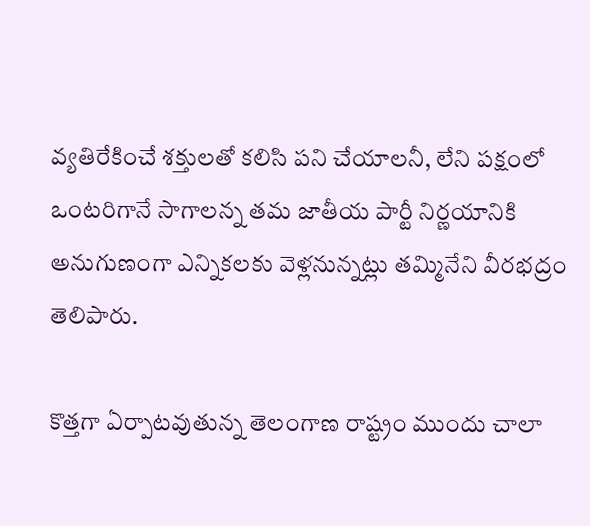వ్యతిరేకించే శక్తులతో కలిసి పని చేయాలనీ, లేని పక్షంలో ఒంటరిగానే సాగాలన్న తమ జాతీయ పార్టీ నిర్ణయానికి అనుగుణంగా ఎన్నికలకు వెళ్లనున్నట్లు తమ్మినేని వీరభద్రం తెలిపారు.

కొత్తగా ఏర్పాటవుతున్న తెలంగాణ రాష్ట్రం ముందు చాలా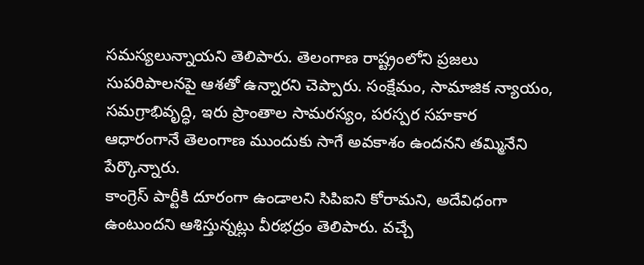సమస్యలున్నాయని తెలిపారు. తెలంగాణ రాష్ట్రంలోని ప్రజలు సుపరిపాలనపై ఆశతో ఉన్నారని చెప్పారు. సంక్షేమం, సామాజిక న్యాయం, సమగ్రాభివృద్ధి, ఇరు ప్రాంతాల సామరస్యం, పరస్పర సహకార ఆధారంగానే తెలంగాణ ముందుకు సాగే అవకాశం ఉందనని తమ్మినేని పేర్కొన్నారు.
కాంగ్రెస్ పార్టీకి దూరంగా ఉండాలని సిపిఐని కోరామని, అదేవిధంగా ఉంటుందని ఆశిస్తున్నట్లు వీరభద్రం తెలిపారు. వచ్చే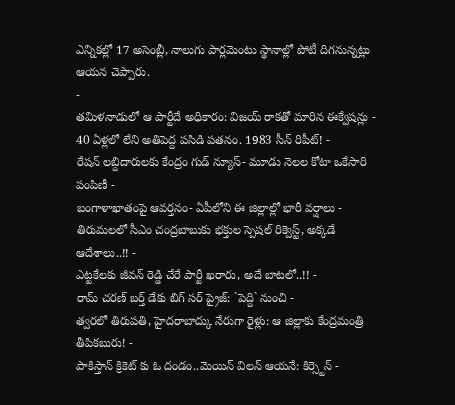ఎన్నికల్లో 17 అసెంబ్లీ, నాలుగు పార్లమెంటు స్థానాల్లో పోటీ దిగనున్నట్లు ఆయన చెప్పారు.
-
తమిళనాడులో ఆ పార్టీదే అధికారం: విజయ్ రాకతో మారిన ఈక్వేషన్లు -
40 ఏళ్లలో లేని అతిపెద్ద పసిడి పతనం. 1983 సీన్ రిపీట్! -
రేషన్ లబ్దిదారులకు కేంద్రం గుడ్ న్యూస్- మూడు నెలల కోటా ఒకేసారి పంపిణీ -
బంగాళాఖాతంపై ఆవర్తనం- ఏపీలోని ఈ జిల్లాల్లో భారీ వర్షాలు -
తిరుమలలో సీఎం చంద్రబాబుకు భక్తుల స్పెషల్ రిక్వెస్ట్, అక్కడే ఆదేశాలు..!! -
ఎట్టకేలకు జీవన్ రెడ్డి చేరే పార్టీ ఖరారు, అదే బాటలో..!! -
రామ్ చరణ్ బర్త్ డేకు బిగ్ సర్ ప్రైజ్: `పెద్ది` నుంచి -
త్వరలో తిరుపతి, హైదరాబాద్కు నేరుగా రైళ్లు: ఆ జిల్లాకు కేంద్రమంత్రి తీపికబురు! -
పాకిస్తాన్ క్రికెట్ కు ఓ దండం..మెయిన్ విలన్ ఆయనే: కిర్స్టెన్ -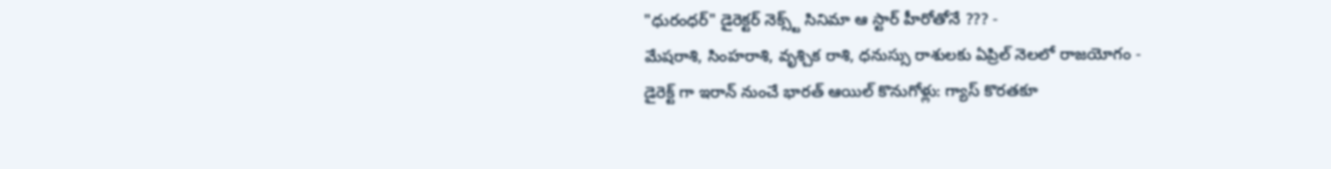"ధురంధర్" డైరెక్టర్ నెక్స్ట్ సినిమా ఆ స్టార్ హీరోతోనే ??? -
మేషరాశి, సింహరాశి, వృశ్చిక రాశి, ధనుస్సు రాశులకు ఏప్రిల్ నెలలో రాజయోగం -
డైరెక్ట్ గా ఇరాన్ నుంచే భారత్ ఆయిల్ కొనుగోళ్లు: గ్యాస్ కొరతకూ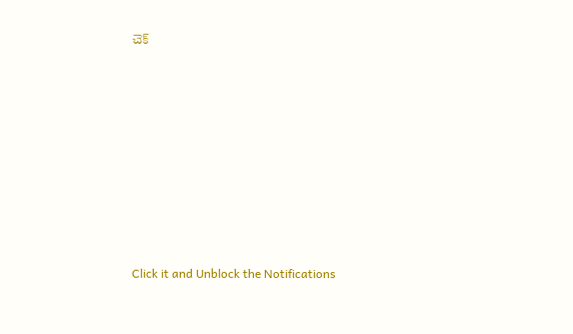చెక్












Click it and Unblock the Notifications